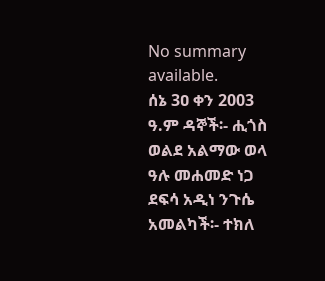No summary available.
ሰኔ 3ዐ ቀን 2003 ዓ.ም ዳኞች፡- ሒጎስ ወልደ አልማው ወላ ዓሉ መሐመድ ነጋ ደፍሳ አዲነ ንጉሴ አመልካች፡- ተክለ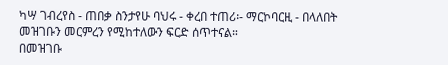ካሣ ገብረየስ - ጠበቃ ስንታየሁ ባህሩ - ቀረበ ተጠሪ፡- ማርኮባርዚ - በላለበት መዝገቡን መርምረን የሚከተለውን ፍርድ ሰጥተናል።
በመዝገቡ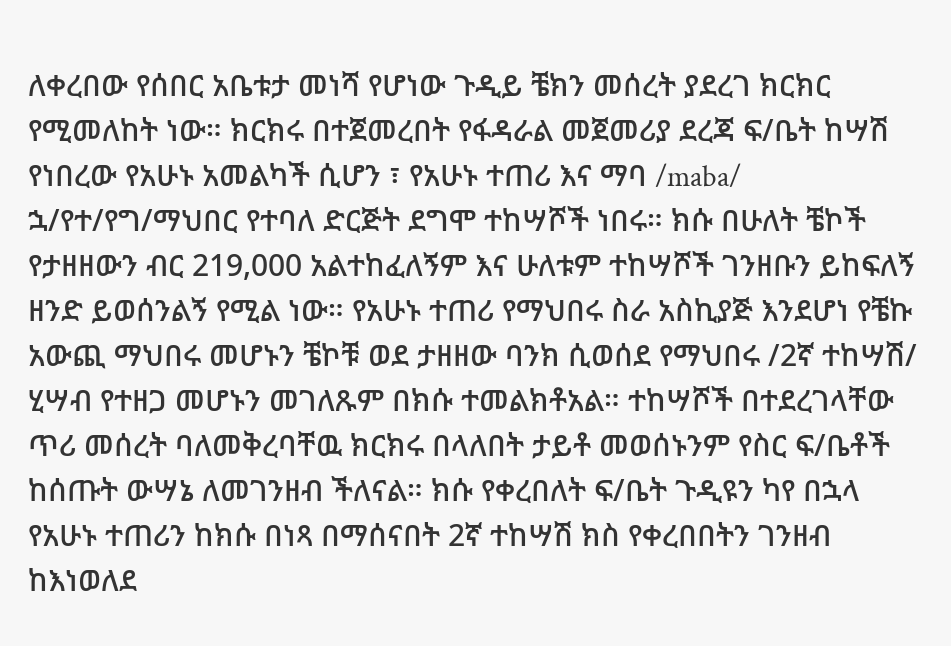ለቀረበው የሰበር አቤቱታ መነሻ የሆነው ጉዲይ ቼክን መሰረት ያደረገ ክርክር የሚመለከት ነው። ክርክሩ በተጀመረበት የፋዳራል መጀመሪያ ደረጃ ፍ/ቤት ከሣሽ የነበረው የአሁኑ አመልካች ሲሆን ፣ የአሁኑ ተጠሪ እና ማባ /maba/ ኋ/የተ/የግ/ማህበር የተባለ ድርጅት ደግሞ ተከሣሾች ነበሩ። ክሱ በሁለት ቼኮች የታዘዘውን ብር 219,000 አልተከፈለኝም እና ሁለቱም ተከሣሾች ገንዘቡን ይከፍለኝ ዘንድ ይወሰንልኝ የሚል ነው። የአሁኑ ተጠሪ የማህበሩ ስራ አስኪያጅ እንደሆነ የቼኩ አውጪ ማህበሩ መሆኑን ቼኮቹ ወደ ታዘዘው ባንክ ሲወሰደ የማህበሩ /2ኛ ተከሣሽ/ ሂሣብ የተዘጋ መሆኑን መገለጹም በክሱ ተመልክቶአል። ተከሣሾች በተደረገላቸው ጥሪ መሰረት ባለመቅረባቸዉ ክርክሩ በላለበት ታይቶ መወሰኑንም የስር ፍ/ቤቶች ከሰጡት ውሣኔ ለመገንዘብ ችለናል። ክሱ የቀረበለት ፍ/ቤት ጉዲዩን ካየ በኋላ የአሁኑ ተጠሪን ከክሱ በነጻ በማሰናበት 2ኛ ተከሣሽ ክስ የቀረበበትን ገንዘብ ከእነወለደ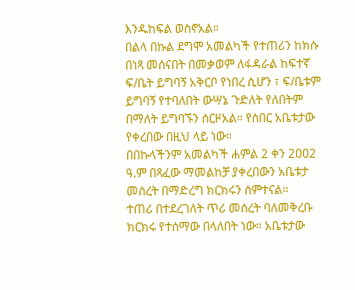እንዱከፍል ወስኖአል።
በልላ በኩል ደግሞ አመልካች የተጠሪን ከክሱ በነጻ መሰናበት በመቃወም ለፋዳራል ከፍተኛ ፍ/ቤት ይግባኝ አቅርቦ የነበረ ሲሆን ፣ ፍ/ቤቱም ይግባኝ የተባለበት ውሣኔ ጉድለት የለበትም በማለት ይግባኙን ሰርዞአል። የሰበር አቤቱታው የቀረበው በዚህ ላይ ነው።
በበኩላችንም አመልካች ሐምል 2 ቀን 2ዐዐ2 ዓ.ም በጻፈው ማመልከቻ ያቀረበውን አቤቱታ መሰረት በማድረግ ክርክሩን ሰምተናል።
ተጠሪ በተደረገለት ጥሪ መሰረት ባለመቅረቡ ክርክሩ የተሰማው በላለበት ነው። አቤቱታው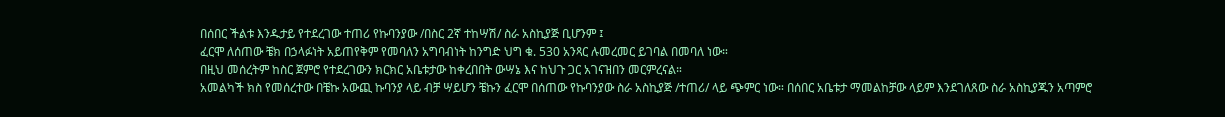በሰበር ችልቱ እንዱታይ የተደረገው ተጠሪ የኩባንያው /በስር 2ኛ ተከሣሽ/ ስራ አስኪያጅ ቢሆንም ፤
ፈርሞ ለሰጠው ቼክ በኃላፉነት አይጠየቅም የመባለን አግባብነት ከንግድ ህግ ቁ. 530 አንጻር ሉመረመር ይገባል በመባለ ነው።
በዚህ መሰረትም ከስር ጀምሮ የተደረገውን ክርክር አቤቱታው ከቀረበበት ውሣኔ እና ከህጉ ጋር አገናዝበን መርምረናል።
አመልካች ክስ የመሰረተው በቼኩ አውጪ ኩባንያ ላይ ብቻ ሣይሆን ቼኩን ፈርሞ በሰጠው የኩባንያው ስራ አስኪያጅ /ተጠሪ/ ላይ ጭምር ነው። በሰበር አቤቱታ ማመልከቻው ላይም እንደገለጸው ስራ አስኪያጁን አጣምሮ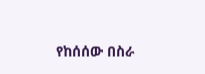የከሰሰው በስራ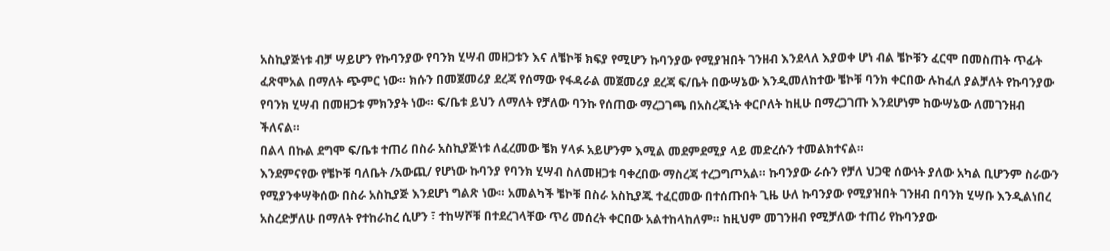አስኪያጅነቱ ብቻ ሣይሆን የኩባንያው የባንክ ሂሣብ መዘጋቱን እና ለቼኮቹ ክፍያ የሚሆን ኩባንያው የሚያዝበት ገንዘብ እንደላለ እያወቀ ሆነ ብል ቼኮቹን ፈርሞ በመስጠት ጥፊት ፈጽሞአል በማለት ጭምር ነው። ክሱን በመጀመሪያ ደረጃ የሰማው የፋዳራል መጀመሪያ ደረጃ ፍ/ቤት በውሣኔው እንዲመለከተው ቼኮቹ ባንክ ቀርበው ሉከፈለ ያልቻለት የኩባንያው የባንክ ሂሣብ በመዘጋቱ ምክንያት ነው። ፍ/ቤቱ ይህን ለማለት የቻለው ባንኩ የሰጠው ማረጋገጫ በአስረጂነት ቀርቦለት ከዚሁ በማረጋገጡ እንደሆነም ከውሣኔው ለመገንዘብ ችለናል።
በልላ በኩል ደግሞ ፍ/ቤቱ ተጠሪ በስራ አስኪያጅነቱ ለፈረመው ቼክ ሃላፉ አይሆንም እሚል መደምደሚያ ላይ መድረሱን ተመልክተናል።
እንደምናየው የቼኮቹ ባለቤት /አውጪ/ የሆነው ኩባንያ የባንክ ሂሣብ ስለመዘጋቱ ባቀረበው ማስረጃ ተረጋግጦአል። ኩባንያው ራሱን የቻለ ህጋዊ ሰውነት ያለው አካል ቢሆንም ስራውን የሚያንቀሣቅሰው በስራ አስኪያጅ እንደሆነ ግልጽ ነው። አመልካች ቼኮቹ በስራ አስኪያጁ ተፈርመው በተሰጡበት ጊዜ ሁለ ኩባንያው የሚያዝበት ገንዘብ በባንክ ሂሣቡ እንዲልነበረ አስረድቻለሁ በማለት የተከራከረ ሲሆን ፣ ተከሣሾቹ በተደረገላቸው ጥሪ መሰረት ቀርበው አልተከላከለም። ከዚህም መገንዘብ የሚቻለው ተጠሪ የኩባንያው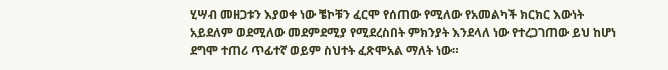ሂሣብ መዘጋቱን እያወቀ ነው ቼኮቹን ፈርሞ የሰጠው የሚለው የአመልካች ክርክር እውነት አይደለም ወደሚለው መደምደሚያ የሚደረስበት ምክንያት እንደላለ ነው የተረጋገጠው ይህ ከሆነ ደግሞ ተጠሪ ጥፊተኛ ወይም ስህተት ፈጽሞአል ማለት ነው።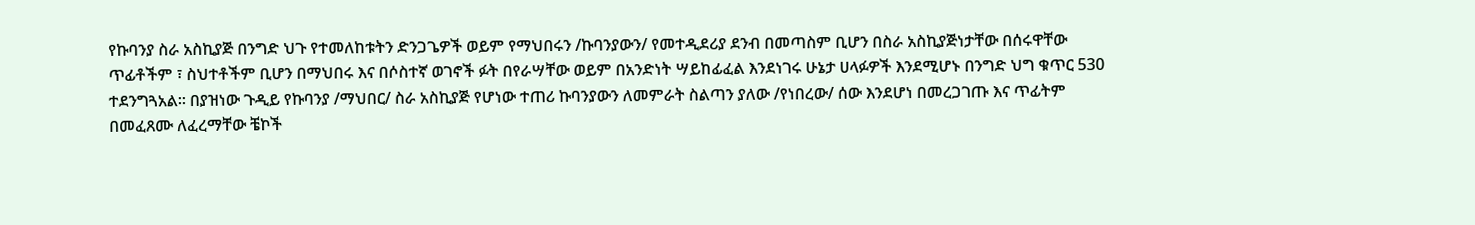የኩባንያ ስራ አስኪያጅ በንግድ ህጉ የተመለከቱትን ድንጋጌዎች ወይም የማህበሩን /ኩባንያውን/ የመተዲደሪያ ደንብ በመጣስም ቢሆን በስራ አስኪያጅነታቸው በሰሩዋቸው ጥፊቶችም ፣ ስህተቶችም ቢሆን በማህበሩ እና በሶስተኛ ወገኖች ፉት በየራሣቸው ወይም በአንድነት ሣይከፊፈል እንደነገሩ ሁኔታ ሀላፉዎች እንደሚሆኑ በንግድ ህግ ቁጥር 530 ተደንግጓአል። በያዝነው ጉዲይ የኩባንያ /ማህበር/ ስራ አስኪያጅ የሆነው ተጠሪ ኩባንያውን ለመምራት ስልጣን ያለው /የነበረው/ ሰው እንደሆነ በመረጋገጡ እና ጥፊትም በመፈጸሙ ለፈረማቸው ቼኮች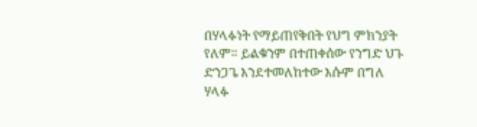በሃላፉነት የማይጠየቅበት የህግ ምክንያት የለም። ይልቁንም በተጠቀሰው የንግድ ህጉ ድንጋጌ እንደተመለከተው እሱም በግለ ሃላፉ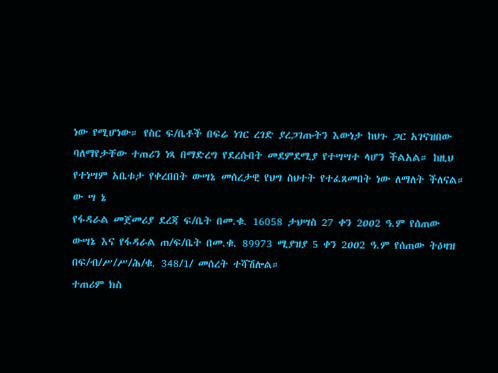ነው የሚሆነው። የስር ፍ/ቤቶች በፍሬ ነገር ረገድ ያረጋገጡትን እውነታ ከህጉ ጋር አገናዝበው ባለማየታቸው ተጠሪን ነጻ በማድረግ የደረሱበት መደምደሚያ የተሣሣተ ላሆን ችልአል። ከዚህ የተነሣም አቤቱታ የቀረበበት ውሣኔ መሰረታዊ የህግ ስህተት የተፈጸመበት ነው ለማለት ችለናል።
ው ሣ ኔ
የፋዳራል መጀመሪያ ደረጃ ፍ/ቤት በመ.ቁ. 16058 ታህሣስ 27 ቀን 2ዐዐ2 ዓ.ም የሰጠው ውሣኔ እና የፋዳራል ጠ/ፍ/ቤት በመ.ቁ. 89973 ሚያዝያ 5 ቀን 2ዐዐ2 ዓ.ም የሰጠው ትዕዛዝ በፍ/ብ/ሥ/ሥ/ሕ/ቁ. 348/1/ መሰረት ተሻሽሎል።
ተጠሪም ክስ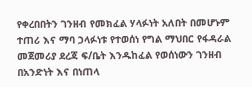የቀረበበትን ገንዘብ የመክፈል ሃላፉነት አለበት በመሆኑም ተጠሪ እና ማባ ኃላፉነቱ የተወሰነ የግል ማህበር የፋዳራል መጀመሪያ ደረጃ ፍ/ቤት እንዱከፈል የወሰነውን ገንዘብ በአንድነት እና በነጠላ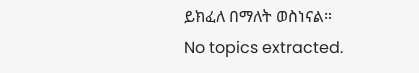ይክፈለ በማለት ወስነናል።
No topics extracted.